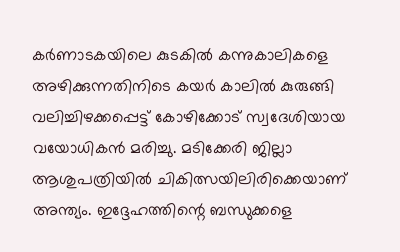കര്‍ണാടകയിലെ കുടകിൽ കന്നുകാലികളെ അഴിക്കുന്നതിനിടെ കയര്‍ കാലില്‍ കുരുങ്ങി വലിച്ചിഴക്കപ്പെട്ട് കോഴിക്കോട് സ്വദേശിയായ വയോധികന്‍ മരിച്ചു. മടിക്കേരി ജില്ലാ ആശുപത്രിയില്‍ ചികിത്സയിലിരിക്കെയാണ് അന്ത്യം. ഇദ്ദേഹത്തിന്റെ ബന്ധുക്കളെ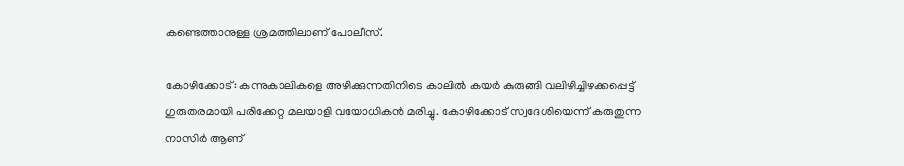കണ്ടെത്താനുള്ള ശ്രമത്തിലാണ് പോലീസ്.

കോഴിക്കോട്: കന്നുകാലികളെ അഴിക്കുന്നതിനിടെ കാലില്‍ കയര്‍ കുരുങ്ങി വലിഴിച്ചിഴക്കപ്പെട്ട് ഗുരുതരമായി പരിക്കേറ്റ മലയാളി വയോധികന്‍ മരിച്ചു. കോഴിക്കോട് സ്വദേശിയെന്ന് കരുതുന്ന നാസിര്‍ ആണ്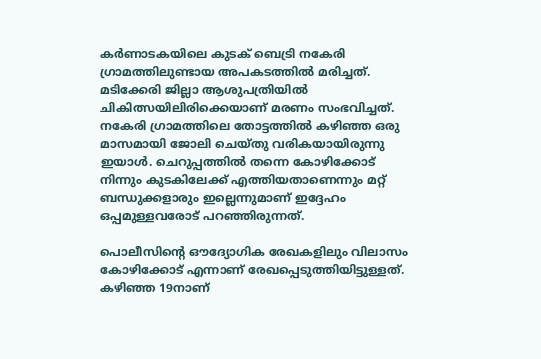കര്‍ണാടകയിലെ കുടക് ബെട്രി നകേരി ഗ്രാമത്തിലുണ്ടായ അപകടത്തില്‍ മരിച്ചത്. മടിക്കേരി ജില്ലാ ആശുപത്രിയില്‍ ചികിത്സയിലിരിക്കെയാണ് മരണം സംഭവിച്ചത്. നകേരി ഗ്രാമത്തിലെ തോട്ടത്തില്‍ കഴിഞ്ഞ ഒരു മാസമായി ജോലി ചെയ്തു വരികയായിരുന്നു ഇയാള്‍. ചെറുപ്പത്തില്‍ തന്നെ കോഴിക്കോട് നിന്നും കുടകിലേക്ക് എത്തിയതാണെന്നും മറ്റ് ബന്ധുക്കളാരും ഇല്ലെന്നുമാണ് ഇദ്ദേഹം ഒപ്പമുള്ളവരോട് പറഞ്ഞിരുന്നത്.

പൊലീസിന്റെ ഔദ്യോഗിക രേഖകളിലും വിലാസം കോഴിക്കോട് എന്നാണ് രേഖപ്പെടുത്തിയിട്ടുള്ളത്. കഴിഞ്ഞ 19നാണ്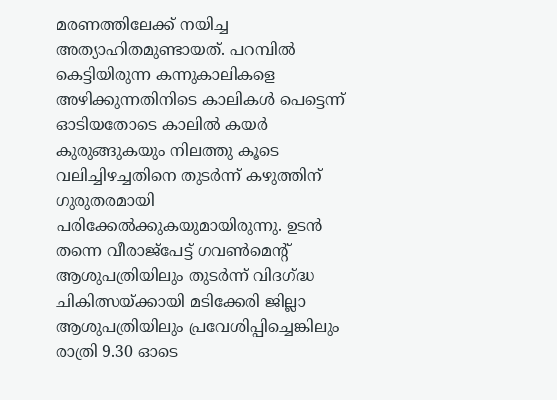മരണത്തിലേക്ക് നയിച്ച അത്യാഹിതമുണ്ടായത്. പറമ്പില്‍ കെട്ടിയിരുന്ന കന്നുകാലികളെ അഴിക്കുന്നതിനിടെ കാലികൾ പെട്ടെന്ന് ഓടിയതോടെ കാലില്‍ കയര്‍ കുരുങ്ങുകയും നിലത്തു കൂടെ വലിച്ചിഴച്ചതിനെ തുടര്‍ന്ന് കഴുത്തിന് ഗുരുതരമായി പരിക്കേല്‍ക്കുകയുമായിരുന്നു. ഉടന്‍ തന്നെ വീരാജ്പേട്ട് ഗവണ്‍മെന്റ് ആശുപത്രിയിലും തുടര്‍ന്ന് വിദഗ്ദ്ധ ചികിത്സയ്ക്കായി മടിക്കേരി ജില്ലാ ആശുപത്രിയിലും പ്രവേശിപ്പിച്ചെങ്കിലും രാത്രി 9.30 ഓടെ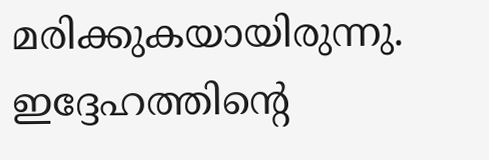മരിക്കുകയായിരുന്നു. ഇദ്ദേഹത്തിന്റെ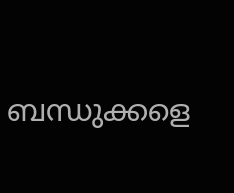ബന്ധുക്കളെ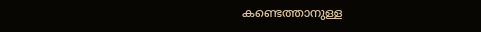കണ്ടെത്താനുള്ള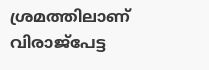ശ്രമത്തിലാണ് വിരാജ്‌പേട്ട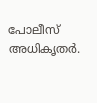പോലീസ് അധികൃതര്‍.